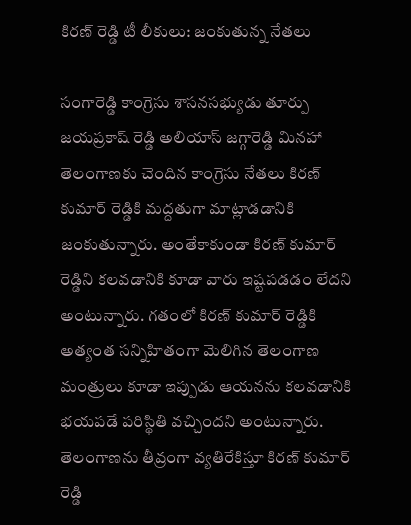కిరణ్ రెడ్డి టీ లీకులు: జంకుతున్న నేతలు

సంగారెడ్డి కాంగ్రెసు శాసనసభ్యుడు తూర్పు జయప్రకాష్ రెడ్డి అలియాస్ జగ్గారెడ్డి మినహా తెలంగాణకు చెందిన కాంగ్రెసు నేతలు కిరణ్ కుమార్ రెడ్డికి మద్దతుగా మాట్లాడడానికి జంకుతున్నారు. అంతేకాకుండా కిరణ్ కుమార్ రెడ్డిని కలవడానికి కూడా వారు ఇష్టపడడం లేదని అంటున్నారు. గతంలో కిరణ్ కుమార్ రెడ్డికి అత్యంత సన్నిహితంగా మెలిగిన తెలంగాణ మంత్రులు కూడా ఇప్పుడు ఆయనను కలవడానికి భయపడే పరిస్థితి వచ్చిందని అంటున్నారు.
తెలంగాణను తీవ్రంగా వ్యతిరేకిస్తూ కిరణ్ కుమార్ రెడ్డి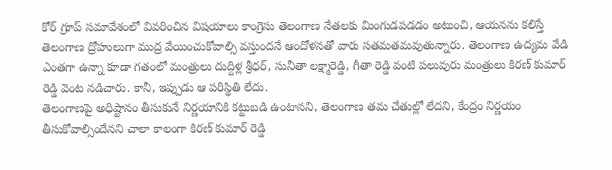కోర్ గ్రూప్ సమావేశంలో వివరించిన విషయాలు కాంగ్రెసు తెలంగాణ నేతలకు మింగుడపడడం అటుంచి, ఆయనను కలిస్తే తెలంగాణ ద్రోహులుగా ముద్ర వేయించుకోవాల్సి వస్తుందనే ఆందోళనతో వారు సతమతమవుతున్నారు. తెలంగాణ ఉద్యమ వేడి ఎంతగా ఉన్నా కూడా గతంలో మంత్రులు దుద్దిళ్ల శ్రీధర్, సునీతా లక్ష్మారెడ్డి, గీతా రెడ్డి వంటి పలువురు మంత్రులు కిరణ్ కుమార్ రెడ్డి వెంట నడిచారు. కానీ, ఇప్పుడు ఆ పరిస్థితి లేదు.
తెలంగాణపై అధిష్టానం తీసుకునే నిర్ణయానికి కట్టుబడి ఉంటానని, తెలంగాణ తమ చేతుల్లో లేదని, కేంద్రం నిర్ణయం తీసుకోవాల్సిందేనని చాలా కాలంగా కిరణ్ కుమార్ రెడ్డి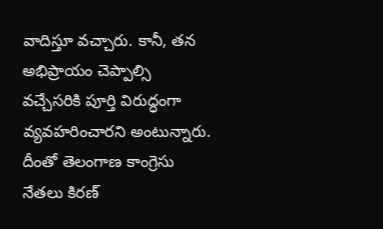వాదిస్తూ వచ్చారు. కానీ, తన అభిప్రాయం చెప్పాల్సి వచ్చేసరికి పూర్తి విరుద్ధంగా వ్యవహరించారని అంటున్నారు. దీంతో తెలంగాణ కాంగ్రెసు నేతలు కిరణ్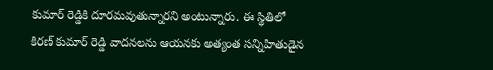కుమార్ రెడ్డికి దూరమవుతున్నారని అంటున్నారు. ఈ స్థితిలో కిరణ్ కుమార్ రెడ్డి వాదనలను ఆయనకు అత్యంత సన్నిహితుడైన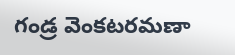గండ్ర వెంకటరమణా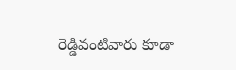రెడ్డివంటివారు కూడా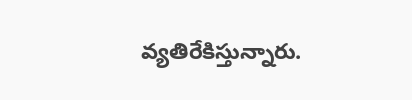వ్యతిరేకిస్తున్నారు.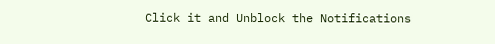Click it and Unblock the Notifications